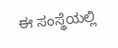ಈ ಸಂಸ್ಥೆಯಲ್ಲಿ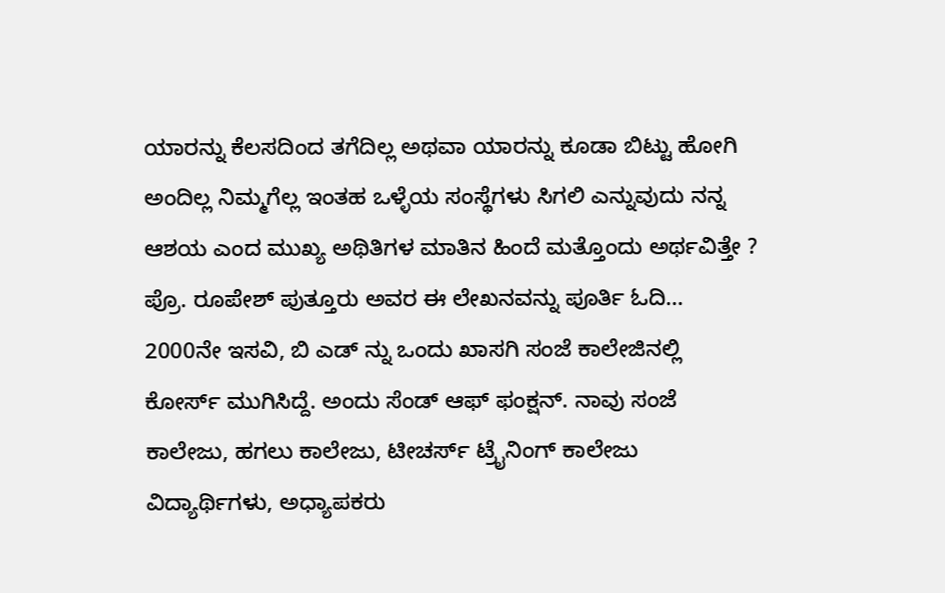ಯಾರನ್ನು ಕೆಲಸದಿಂದ ತಗೆದಿಲ್ಲ ಅಥವಾ ಯಾರನ್ನು ಕೂಡಾ ಬಿಟ್ಟು ಹೋಗಿ ಅಂದಿಲ್ಲ ನಿಮ್ಮಗೆಲ್ಲ ಇಂತಹ ಒಳ್ಳೆಯ ಸಂಸ್ಥೆಗಳು ಸಿಗಲಿ ಎನ್ನುವುದು ನನ್ನ ಆಶಯ ಎಂದ ಮುಖ್ಯ ಅಥಿತಿಗಳ ಮಾತಿನ ಹಿಂದೆ ಮತ್ತೊಂದು ಅರ್ಥವಿತ್ತೇ ? ಪ್ರೊ. ರೂಪೇಶ್ ಪುತ್ತೂರು ಅವರ ಈ ಲೇಖನವನ್ನು ಪೂರ್ತಿ ಓದಿ…
2000ನೇ ಇಸವಿ, ಬಿ ಎಡ್ ನ್ನು ಒಂದು ಖಾಸಗಿ ಸಂಜೆ ಕಾಲೇಜಿನಲ್ಲಿ ಕೋರ್ಸ್ ಮುಗಿಸಿದ್ದೆ. ಅಂದು ಸೆಂಡ್ ಆಫ್ ಫಂಕ್ಷನ್. ನಾವು ಸಂಜೆ ಕಾಲೇಜು, ಹಗಲು ಕಾಲೇಜು, ಟೀಚರ್ಸ್ ಟ್ರೈನಿಂಗ್ ಕಾಲೇಜು ವಿದ್ಯಾರ್ಥಿಗಳು, ಅಧ್ಯಾಪಕರು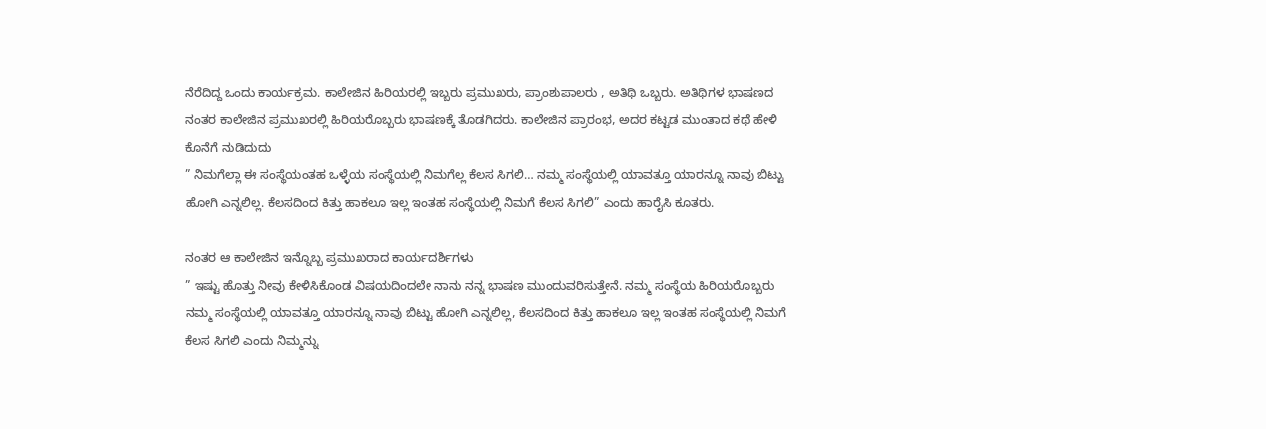ನೆರೆದಿದ್ದ ಒಂದು ಕಾರ್ಯಕ್ರಮ. ಕಾಲೇಜಿನ ಹಿರಿಯರಲ್ಲಿ ಇಬ್ಬರು ಪ್ರಮುಖರು, ಪ್ರಾಂಶುಪಾಲರು , ಅತಿಥಿ ಒಬ್ಬರು. ಅತಿಥಿಗಳ ಭಾಷಣದ ನಂತರ ಕಾಲೇಜಿನ ಪ್ರಮುಖರಲ್ಲಿ ಹಿರಿಯರೊಬ್ಬರು ಭಾಷಣಕ್ಕೆ ತೊಡಗಿದರು. ಕಾಲೇಜಿನ ಪ್ರಾರಂಭ, ಅದರ ಕಟ್ಟಡ ಮುಂತಾದ ಕಥೆ ಹೇಳಿ ಕೊನೆಗೆ ನುಡಿದುದು
” ನಿಮಗೆಲ್ಲಾ ಈ ಸಂಸ್ಥೆಯಂತಹ ಒಳ್ಳೆಯ ಸಂಸ್ಥೆಯಲ್ಲಿ ನಿಮಗೆಲ್ಲ ಕೆಲಸ ಸಿಗಲಿ… ನಮ್ಮ ಸಂಸ್ಥೆಯಲ್ಲಿ ಯಾವತ್ತೂ ಯಾರನ್ನೂ ನಾವು ಬಿಟ್ಟು ಹೋಗಿ ಎನ್ನಲಿಲ್ಲ. ಕೆಲಸದಿಂದ ಕಿತ್ತು ಹಾಕಲೂ ಇಲ್ಲ ಇಂತಹ ಸಂಸ್ಥೆಯಲ್ಲಿ ನಿಮಗೆ ಕೆಲಸ ಸಿಗಲಿ” ಎಂದು ಹಾರೈಸಿ ಕೂತರು.

ನಂತರ ಆ ಕಾಲೇಜಿನ ಇನ್ನೊಬ್ಬ ಪ್ರಮುಖರಾದ ಕಾರ್ಯದರ್ಶಿಗಳು
” ಇಷ್ಟು ಹೊತ್ತು ನೀವು ಕೇಳಿಸಿಕೊಂಡ ವಿಷಯದಿಂದಲೇ ನಾನು ನನ್ನ ಭಾಷಣ ಮುಂದುವರಿಸುತ್ತೇನೆ. ನಮ್ಮ ಸಂಸ್ಥೆಯ ಹಿರಿಯರೊಬ್ಬರು ನಮ್ಮ ಸಂಸ್ಥೆಯಲ್ಲಿ ಯಾವತ್ತೂ ಯಾರನ್ನೂ ನಾವು ಬಿಟ್ಟು ಹೋಗಿ ಎನ್ನಲಿಲ್ಲ, ಕೆಲಸದಿಂದ ಕಿತ್ತು ಹಾಕಲೂ ಇಲ್ಲ ಇಂತಹ ಸಂಸ್ಥೆಯಲ್ಲಿ ನಿಮಗೆ ಕೆಲಸ ಸಿಗಲಿ ಎಂದು ನಿಮ್ಮನ್ನು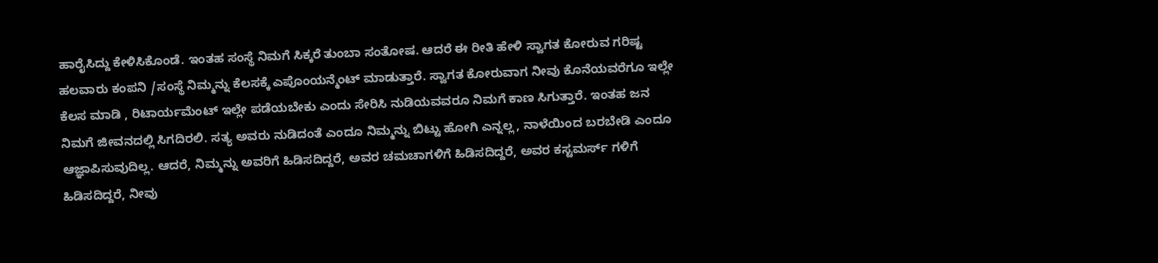ಹಾರೈಸಿದ್ದು ಕೇಳಿಸಿಕೊಂಡೆ. ಇಂತಹ ಸಂಸ್ಥೆ ನಿಮಗೆ ಸಿಕ್ಕರೆ ತುಂಬಾ ಸಂತೋಷ. ಆದರೆ ಈ ರೀತಿ ಹೇಳಿ ಸ್ವಾಗತ ಕೋರುವ ಗರಿಷ್ಟ ಹಲವಾರು ಕಂಪನಿ /ಸಂಸ್ಥೆ ನಿಮ್ಮನ್ನು ಕೆಲಸಕ್ಕೆ ಎಪೊಂಯನ್ಮೆಂಟ್ ಮಾಡುತ್ತಾರೆ. ಸ್ವಾಗತ ಕೋರುವಾಗ ನೀವು ಕೊನೆಯವರೆಗೂ ಇಲ್ಲೇ ಕೆಲಸ ಮಾಡಿ , ರಿಟಾರ್ಯಮೆಂಟ್ ಇಲ್ಲೇ ಪಡೆಯಬೇಕು ಎಂದು ಸೇರಿಸಿ ನುಡಿಯವವರೂ ನಿಮಗೆ ಕಾಣ ಸಿಗುತ್ತಾರೆ. ಇಂತಹ ಜನ ನಿಮಗೆ ಜೀವನದಲ್ಲಿ ಸಿಗದಿರಲಿ. ಸತ್ಯ ಅವರು ನುಡಿದಂತೆ ಎಂದೂ ನಿಮ್ಮನ್ನು ಬಿಟ್ಟು ಹೋಗಿ ಎನ್ನಲ್ಲ, ನಾಳೆಯಿಂದ ಬರಬೇಡಿ ಎಂದೂ ಆಜ್ಞಾಪಿಸುವುದಿಲ್ಲ. ಆದರೆ, ನಿಮ್ಮನ್ನು ಅವರಿಗೆ ಹಿಡಿಸದಿದ್ದರೆ, ಅವರ ಚಮಚಾಗಳಿಗೆ ಹಿಡಿಸದಿದ್ದರೆ, ಅವರ ಕಸ್ಟಮರ್ಸ್ ಗಳಿಗೆ ಹಿಡಿಸದಿದ್ದರೆ, ನೀವು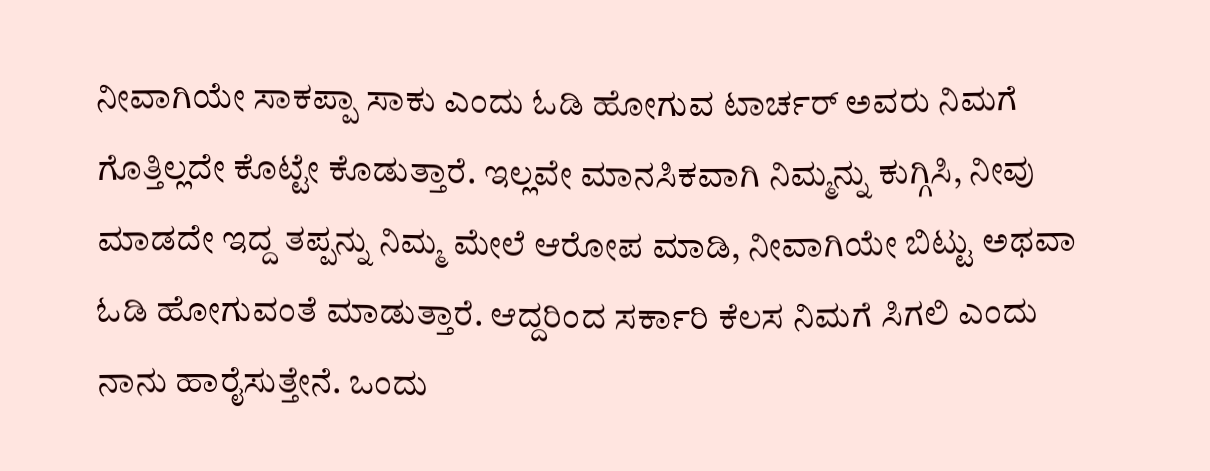ನೀವಾಗಿಯೇ ಸಾಕಪ್ಪಾ ಸಾಕು ಎಂದು ಓಡಿ ಹೋಗುವ ಟಾರ್ಚರ್ ಅವರು ನಿಮಗೆ ಗೊತ್ತಿಲ್ಲದೇ ಕೊಟ್ಟೇ ಕೊಡುತ್ತಾರೆ. ಇಲ್ಲವೇ ಮಾನಸಿಕವಾಗಿ ನಿಮ್ಮನ್ನು ಕುಗ್ಗಿಸಿ, ನೀವು ಮಾಡದೇ ಇದ್ದ ತಪ್ಪನ್ನು ನಿಮ್ಮ ಮೇಲೆ ಆರೋಪ ಮಾಡಿ, ನೀವಾಗಿಯೇ ಬಿಟ್ಟು ಅಥವಾ ಓಡಿ ಹೋಗುವಂತೆ ಮಾಡುತ್ತಾರೆ. ಆದ್ದರಿಂದ ಸರ್ಕಾರಿ ಕೆಲಸ ನಿಮಗೆ ಸಿಗಲಿ ಎಂದು ನಾನು ಹಾರೈಸುತ್ತೇನೆ. ಒಂದು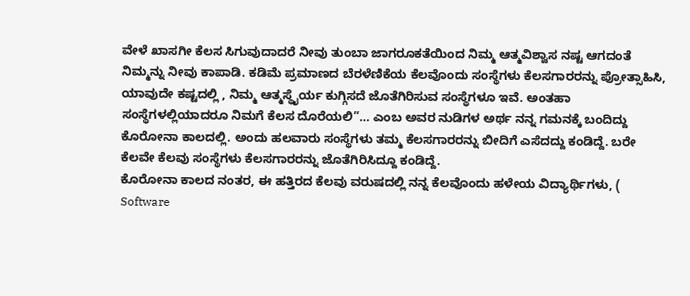ವೇಳೆ ಖಾಸಗೀ ಕೆಲಸ ಸಿಗುವುದಾದರೆ ನೀವು ತುಂಬಾ ಜಾಗರೂಕತೆಯಿಂದ ನಿಮ್ಮ ಆತ್ಮವಿಶ್ವಾಸ ನಷ್ಟ ಆಗದಂತೆ ನಿಮ್ಮನ್ನು ನೀವು ಕಾಪಾಡಿ. ಕಡಿಮೆ ಪ್ರಮಾಣದ ಬೆರಳೆಣಿಕೆಯ ಕೆಲವೊಂದು ಸಂಸ್ಥೆಗಳು ಕೆಲಸಗಾರರನ್ನು ಪ್ರೋತ್ಸಾಹಿಸಿ, ಯಾವುದೇ ಕಷ್ಟದಲ್ಲಿ , ನಿಮ್ಮ ಆತ್ಮಸ್ಥೈರ್ಯ ಕುಗ್ಗಿಸದೆ ಜೊತೆಗಿರಿಸುವ ಸಂಸ್ಥೆಗಳೂ ಇವೆ. ಅಂತಹಾ ಸಂಸ್ಥೆಗಳಲ್ಲಿಯಾದರೂ ನಿಮಗೆ ಕೆಲಸ ದೊರೆಯಲಿ”… ಎಂಬ ಅವರ ನುಡಿಗಳ ಅರ್ಥ ನನ್ನ ಗಮನಕ್ಕೆ ಬಂದಿದ್ದು ಕೊರೋನಾ ಕಾಲದಲ್ಲಿ. ಅಂದು ಹಲವಾರು ಸಂಸ್ಥೆಗಳು ತಮ್ಮ ಕೆಲಸಗಾರರನ್ನು ಬೀದಿಗೆ ಎಸೆದದ್ದು ಕಂಡಿದ್ದೆ. ಬರೇ ಕೆಲವೇ ಕೆಲವು ಸಂಸ್ಥೆಗಳು ಕೆಲಸಗಾರರನ್ನು ಜೊತೆಗಿರಿಸಿದ್ದೂ ಕಂಡಿದ್ದೆ.
ಕೊರೋನಾ ಕಾಲದ ನಂತರ, ಈ ಹತ್ತಿರದ ಕೆಲವು ವರುಷದಲ್ಲಿ ನನ್ನ ಕೆಲವೊಂದು ಹಳೇಯ ವಿದ್ಯಾರ್ಥಿಗಳು, ( Software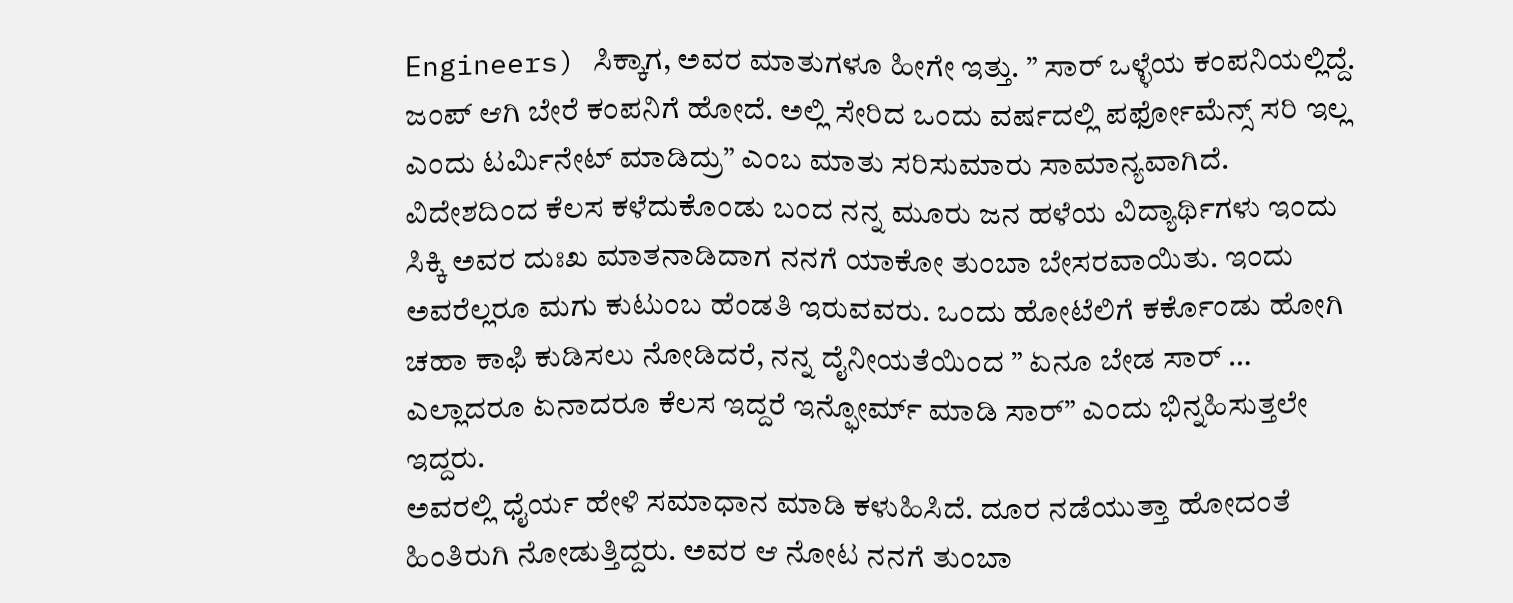Engineers) ಸಿಕ್ಕಾಗ, ಅವರ ಮಾತುಗಳೂ ಹೀಗೇ ಇತ್ತು. ” ಸಾರ್ ಒಳ್ಳೆಯ ಕಂಪನಿಯಲ್ಲಿದ್ದೆ. ಜಂಪ್ ಆಗಿ ಬೇರೆ ಕಂಪನಿಗೆ ಹೋದೆ. ಅಲ್ಲಿ ಸೇರಿದ ಒಂದು ವರ್ಷದಲ್ಲಿ ಪರ್ಫೋಮೆನ್ಸ್ ಸರಿ ಇಲ್ಲ ಎಂದು ಟರ್ಮಿನೇಟ್ ಮಾಡಿದ್ರು” ಎಂಬ ಮಾತು ಸರಿಸುಮಾರು ಸಾಮಾನ್ಯವಾಗಿದೆ.
ವಿದೇಶದಿಂದ ಕೆಲಸ ಕಳೆದುಕೊಂಡು ಬಂದ ನನ್ನ ಮೂರು ಜನ ಹಳೆಯ ವಿದ್ಯಾರ್ಥಿಗಳು ಇಂದು ಸಿಕ್ಕಿ ಅವರ ದುಃಖ ಮಾತನಾಡಿದಾಗ ನನಗೆ ಯಾಕೋ ತುಂಬಾ ಬೇಸರವಾಯಿತು. ಇಂದು ಅವರೆಲ್ಲರೂ ಮಗು ಕುಟುಂಬ ಹೆಂಡತಿ ಇರುವವರು. ಒಂದು ಹೋಟೆಲಿಗೆ ಕರ್ಕೊಂಡು ಹೋಗಿ ಚಹಾ ಕಾಫಿ ಕುಡಿಸಲು ನೋಡಿದರೆ, ನನ್ನ ದೈನೀಯತೆಯಿಂದ ” ಏನೂ ಬೇಡ ಸಾರ್ … ಎಲ್ಲಾದರೂ ಏನಾದರೂ ಕೆಲಸ ಇದ್ದರೆ ಇನ್ಫೋರ್ಮ್ ಮಾಡಿ ಸಾರ್” ಎಂದು ಭಿನ್ನಹಿಸುತ್ತಲೇ ಇದ್ದರು.
ಅವರಲ್ಲಿ ಧೈರ್ಯ ಹೇಳಿ ಸಮಾಧಾನ ಮಾಡಿ ಕಳುಹಿಸಿದೆ. ದೂರ ನಡೆಯುತ್ತಾ ಹೋದಂತೆ ಹಿಂತಿರುಗಿ ನೋಡುತ್ತಿದ್ದರು. ಅವರ ಆ ನೋಟ ನನಗೆ ತುಂಬಾ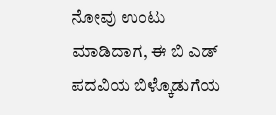ನೋವು ಉಂಟು ಮಾಡಿದಾಗ, ಈ ಬಿ ಎಡ್ ಪದವಿಯ ಬಿಳ್ಕೊಡುಗೆಯ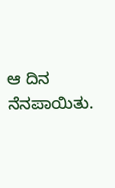ಆ ದಿನ ನೆನಪಾಯಿತು.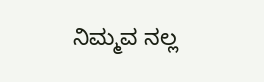ನಿಮ್ಮವ ನಲ್ಲ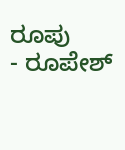ರೂಪು
- ರೂಪೇಶ್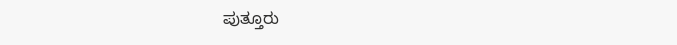ಪುತ್ತೂರು